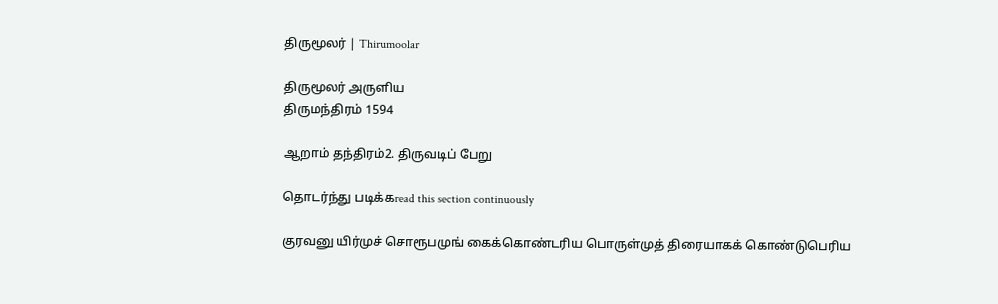திருமூலர் | Thirumoolar

திருமூலர் அருளிய
திருமந்திரம் 1594

ஆறாம் தந்திரம்2. திருவடிப் பேறு

தொடர்ந்து படிக்கread this section continuously

குரவனு யிர்முச் சொரூபமுங் கைக்கொண்டரிய பொருள்முத் திரையாகக் கொண்டுபெரிய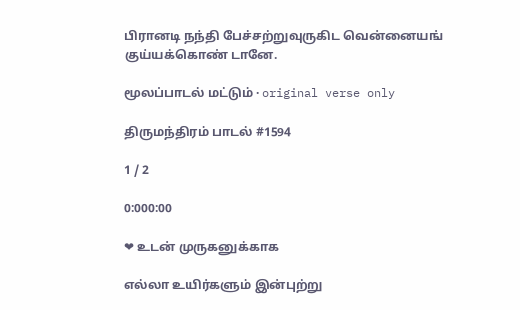பிரானடி நந்தி பேச்சற்றுவுருகிட வென்னையங் குய்யக்கொண் டானே.

மூலப்பாடல் மட்டும் · original verse only

திருமந்திரம் பாடல் #1594

1 / 2

0:000:00

❤ உடன் முருகனுக்காக

எல்லா உயிர்களும் இன்புற்று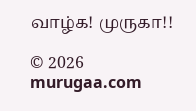வாழ்க! முருகா!!

© 2026 murugaa.com